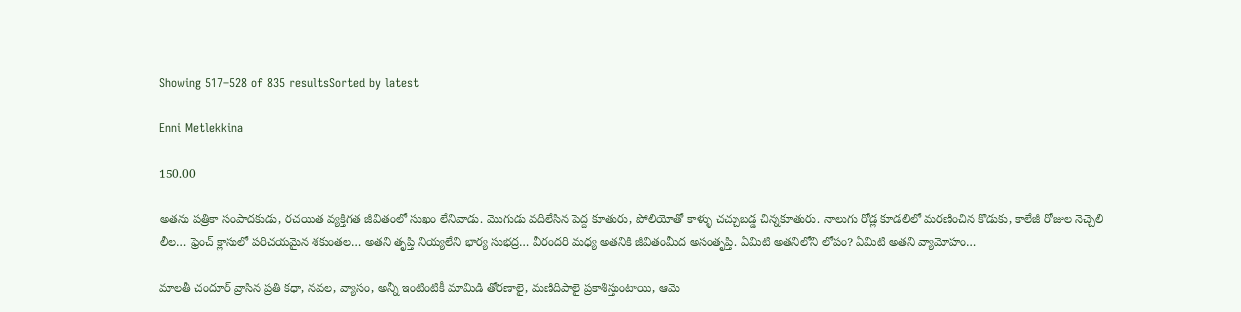Showing 517–528 of 835 resultsSorted by latest

Enni Metlekkina

150.00

అతను పత్రికా సంపాదకుడు, రచయిత వ్యక్తిగత జీవితంలో సుఖం లేనివాడు. మొగుడు వదిలేసిన పెద్ద కూతురు, పోలియోతో కాళ్ళు చచ్చుబడ్డ చిన్నకూతురు. నాలుగు రోడ్ల కూడలిలో మరణించిన కొడుకు, కాలేజీ రోజుల నెచ్చెలి లీల… ఫ్రెంచ్ క్లాసులో పరిచయమైన శకుంతల… అతని తృప్తి నియ్యలేని భార్య సుభద్ర… వీరందరి మధ్య అతనికి జీవితంమీద అసంతృప్తి. ఏమిటి అతనిలోని లోపం? ఏమిటి అతని వ్యామోహం…

మాలతీ చందూర్ వ్రాసిన ప్రతి కధా, నవల, వ్యాసం, అన్నీ ఇంటింటికీ మామిడి తోరణాలై, మణిదిపాలై ప్రకాశిస్తుంటాయి, ఆమె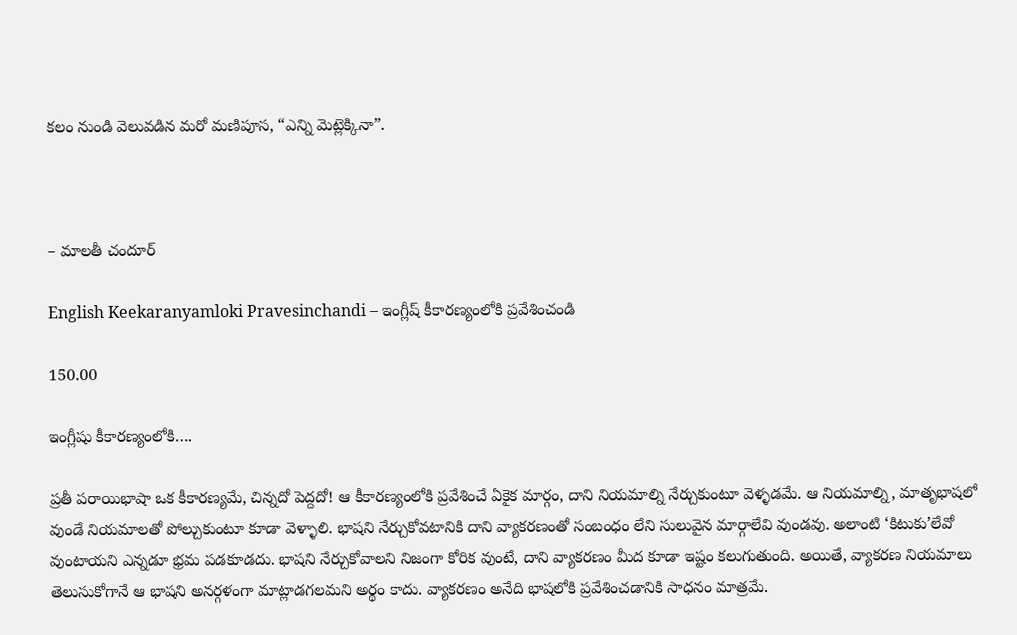కలం నుండి వెలువడిన మరో మణిపూస, “ఎన్ని మెట్లెక్కినా”.



– మాలతీ చందూర్

English Keekaranyamloki Pravesinchandi – ఇంగ్లీష్ కీకారణ్యంలోకి ప్రవేశించండి

150.00

ఇంగ్లీషు కీకారణ్యంలోకి….

ప్రతీ పరాయిభాషా ఒక కీకారణ్యమే, చిన్నదో పెద్దదో! ఆ కీకారణ్యంలోకి ప్రవేశించే ఏకైక మార్గం, దాని నియమాల్ని నేర్చుకుంటూ వెళ్ళడమే. ఆ నియమాల్ని, మాతృభాషలో వుండే నియమాలతో పోల్చుకుంటూ కూడా వెళ్ళాలి. భాషని నేర్చుకోవటానికి దాని వ్యాకరణంతో సంబంధం లేని సులువైన మార్గాలేవి వుండవు. అలాంటి ‘కిటుకు’లేవో వుంటాయని ఎన్నడూ భ్రమ పడకూడదు. భాషని నేర్చుకోవాలని నిజంగా కోరిక వుంటే, దాని వ్యాకరణం మీద కూడా ఇష్టం కలుగుతుంది. అయితే, వ్యాకరణ నియమాలు తెలుసుకోగానే ఆ భాషని అనర్గళంగా మాట్లాడగలమని అర్థం కాదు. వ్యాకరణం అనేది భాషలోకి ప్రవేశించడానికి సాధనం మాత్రమే.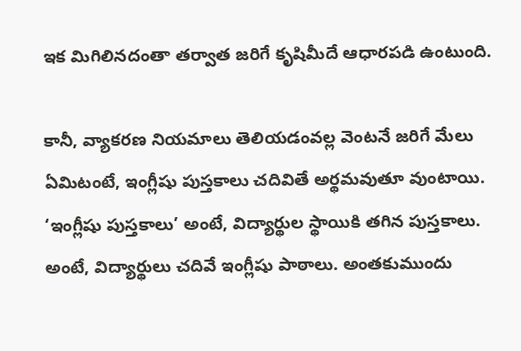ఇక మిగిలినదంతా తర్వాత జరిగే కృషిమీదే ఆధారపడి ఉంటుంది.

కానీ, వ్యాకరణ నియమాలు తెలియడంవల్ల వెంటనే జరిగే మేలు ఏమిటంటే, ఇంగ్లీషు పుస్తకాలు చదివితే అర్థమవుతూ వుంటాయి. ‘ఇంగ్లీషు పుస్తకాలు’ అంటే, విద్యార్థుల స్థాయికి తగిన పుస్తకాలు. అంటే, విద్యార్థులు చదివే ఇంగ్లీషు పాఠాలు. అంతకుముందు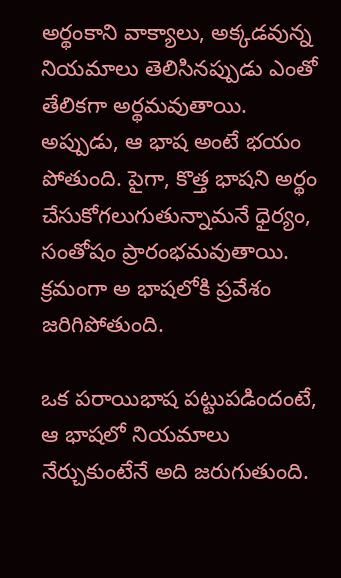అర్థంకాని వాక్యాలు, అక్కడవున్న నియమాలు తెలిసినప్పుడు ఎంతో తేలికగా అర్థమవుతాయి. అప్పుడు, ఆ భాష అంటే భయం పోతుంది. పైగా, కొత్త భాషని అర్థం చేసుకోగలుగుతున్నామనే ధైర్యం, సంతోషం ప్రారంభమవుతాయి. క్రమంగా అ భాషలోకి ప్రవేశం జరిగిపోతుంది.

ఒక పరాయిభాష పట్టుపడిందంటే, ఆ భాషలో నియమాలు నేర్చుకుంటేనే అది జరుగుతుంది.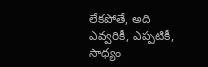లేకపోతే, అది ఎవ్వరికీ, ఎప్పటికీ, సాధ్యం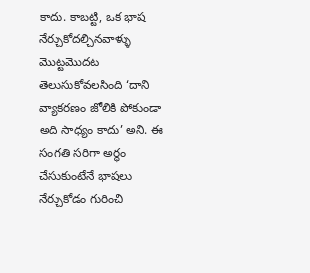కాదు. కాబట్టి, ఒక భాష నేర్చుకోదల్చినవాళ్ళు మొట్టమొదట తెలుసుకోవలసింది ‘దాని వ్యాకరణం జోలికి పోకుండా అది సాధ్యం కాదు’ అని. ఈ సంగతి సరిగా అర్థం చేసుకుంటేనే భాషలు నేర్చుకోడం గురించి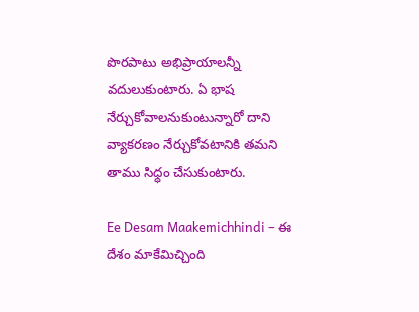పొరపాటు అభిప్రాయాలన్నీ వదులుకుంటారు. ఏ భాష నేర్చుకోవాలనుకుంటున్నారో దాని వ్యాకరణం నేర్చుకోవటానికి తమని తాము సిధ్ధం చేసుకుంటారు.

Ee Desam Maakemichhindi – ఈ దేశం మాకేమిచ్చింది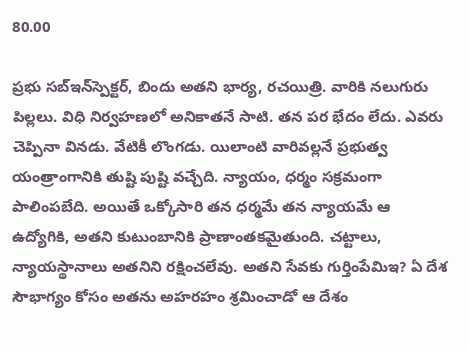80.00

ప్రభు సబ్‌ఇన్‌స్పెక్టర్‌, బిందు అతని భార్య, రచయిత్రి. వారికి నలుగురు పిల్లలు. విధి నిర్వహణలో అనికాతనే సాటి. తన పర భేదం లేదు. ఎవరు చెప్పినా వినడు. వేటికీ లొంగడు. యిలాంటి వారివల్లనే ప్రభుత్వ యంత్రాంగానికి తుష్టి పుష్టి వచ్చేది. న్యాయం, ధర్మం సక్రమంగా పాలింపబేది. అయితే ఒక్కోసారి తన ధర్మమే తన న్యాయమే ఆ ఉద్యోగికి, అతని కుటుంబానికి ప్రాణాంతకమైతుంది. చట్టాలు, న్యాయస్థానాలు అతనిని రక్షించలేవు. అతని సేవకు గుర్తింపేమిఇ? ఏ దేశ సౌభాగ్యం కోసం అతను అహరహం శ్రమించాడో ఆ దేశం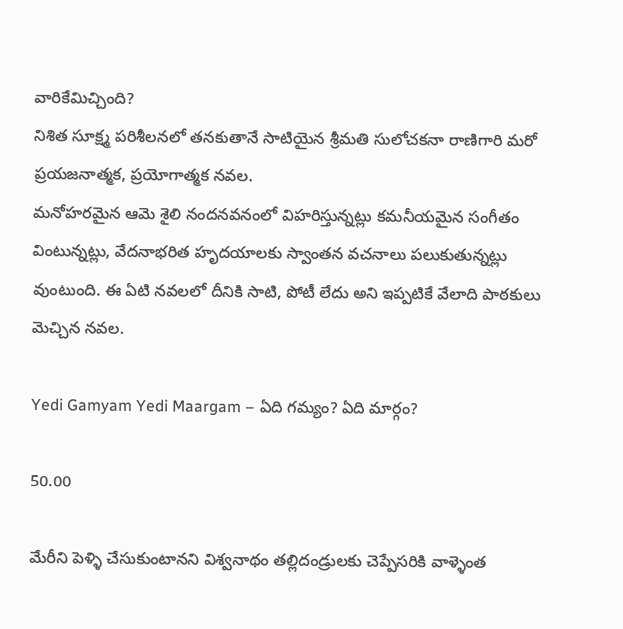వారికేమిచ్చింది?
నిశిత సూక్ష్మ పరిశీలనలో తనకుతానే సాటియైన శ్రీమతి సులోచకనా రాణిగారి మరో ప్రయజనాత్మక, ప్రయోగాత్మక నవల.
మనోహరమైన ఆమె శైలి నందనవనంలో విహరిస్తున్నట్లు కమనీయమైన సంగీతం వింటున్నట్లు, వేదనాభరిత హృదయాలకు స్వాంతన వచనాలు పలుకుతున్నట్లు వుంటుంది. ఈ ఏటి నవలలో దీనికి సాటి, పోటీ లేదు అని ఇప్పటికే వేలాది పాఠకులు మెచ్చిన నవల.

Yedi Gamyam Yedi Maargam – ఏది గమ్యం? ఏది మార్గం?

50.00

మేరీని పెళ్ళి చేసుకుంటానని విశ్వనాథం తల్లిదండ్రులకు చెప్పేసరికి వాళ్ళెంత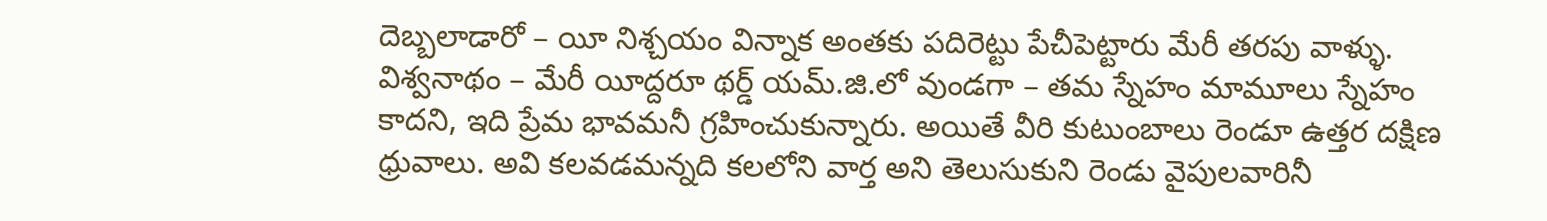దెబ్బలాడారో – యీ నిశ్చయం విన్నాక అంతకు పదిరెట్టు పేచీపెట్టారు మేరీ తరపు వాళ్ళు. విశ్వనాథం – మేరీ యీద్దరూ థర్డ్‌ యమ్‌.జి.లో వుండగా – తమ స్నేహం మామూలు స్నేహం కాదని, ఇది ప్రేమ భావమనీ గ్రహించుకున్నారు. అయితే వీరి కుటుంబాలు రెండూ ఉత్తర దక్షిణ ధ్రువాలు. అవి కలవడమన్నది కలలోని వార్త అని తెలుసుకుని రెండు వైపులవారినీ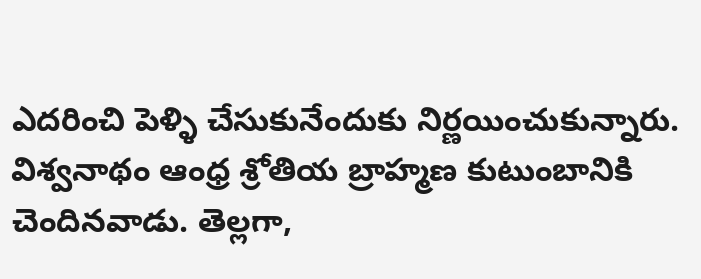ఎదరించి పెళ్ళి చేసుకునేందుకు నిర్ణయించుకున్నారు.
విశ్వనాథం ఆంధ్ర శ్రోతియ బ్రాహ్మణ కుటుంబానికి చెందినవాడు. తెల్లగా,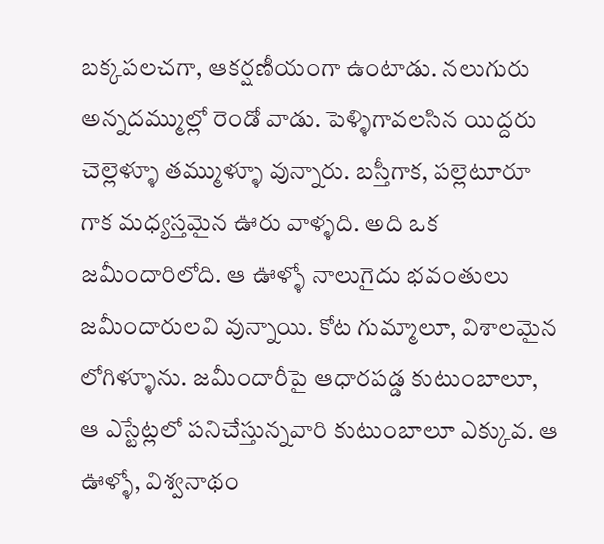బక్కపలచగా, ఆకర్షణీయంగా ఉంటాడు. నలుగురు అన్నదమ్ముల్లో రెండో వాడు. పెళ్ళిగావలసిన యిద్దరు చెల్లెళ్ళూ తమ్ముళ్ళూ వున్నారు. బస్తీగాక, పల్లెటూరూ గాక మధ్యస్తమైన ఊరు వాళ్ళది. అది ఒక జమీందారిలోది. ఆ ఊళ్ళో నాలుగైదు భవంతులు జమీందారులవి వున్నాయి. కోట గుమ్మాలూ, విశాలమైన లోగిళ్ళూను. జమీందారీపై ఆధారపడ్డ కుటుంబాలూ, ఆ ఎస్టేట్లలో పనిచేస్తున్నవారి కుటుంబాలూ ఎక్కువ. ఆ ఊళ్ళో, విశ్వనాథం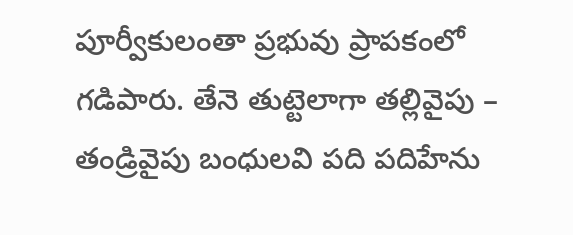పూర్వీకులంతా ప్రభువు ప్రాపకంలో గడిపారు. తేనె తుట్టెలాగా తల్లివైపు – తండ్రివైపు బంధులవి పది పదిహేను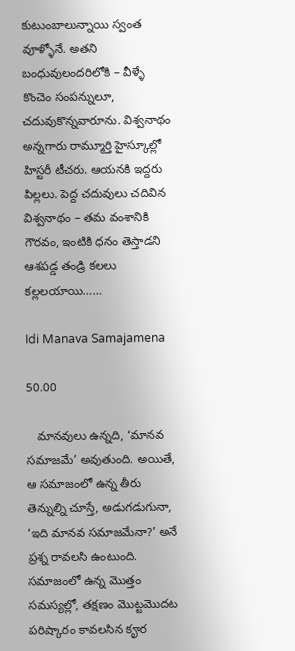కుటుంబాలున్నాయి స్వంత వూళ్ళోనే. అతని బంధువులందరిలోకి – వీళ్ళే కొంచెం సంపన్నులూ, చదువుకొన్నవారూను. విశ్వనాథం అన్నగారు రామ్మూర్తి హైస్కూల్లో హిస్టరీ టీచరు. ఆయనకి ఇద్దరు పిల్లలు. పెద్ద చదువులు చదివిన విశ్వనాథం – తమ వంశానికి గౌరవం, ఇంటికి ధనం తెస్తాడని ఆశపడ్డ తండ్రి కలలు కల్లలయాయి……

Idi Manava Samajamena

50.00

   మానవులు ఉన్నది, ‘మానవ సమాజమే’ అవుతుంది. అయితే, ఆ సమాజంలో ఉన్న తీరు తెన్నుల్ని చూస్తే, అడుగడుగునా, ‘ఇది మానవ సమాజమేనా?’ అనే ప్రశ్న రావలసి ఉంటుంది. సమాజంలో ఉన్న మొత్తం సమస్యల్లో, తక్షణం మొట్టమొదట పరిష్కారం కావలసిన కౄర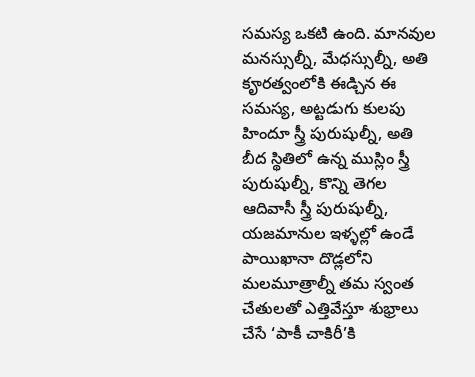సమస్య ఒకటి ఉంది. మానవుల మనస్సుల్నీ, మేధస్సుల్నీ, అతి కౄరత్వంలోకి ఈడ్చిన ఈ సమస్య, అట్టడుగు కులపు హిందూ స్త్రీ పురుషుల్నీ, అతి బీద స్థితిలో ఉన్న ముస్లిం స్త్రీ పురుషుల్నీ, కొన్ని తెగల ఆదివాసీ స్త్రీ పురుషుల్నీ, యజమానుల ఇళ్ళల్లో ఉండే పాయిఖానా దొడ్లలోని మలమూత్రాల్నీ తమ స్వంత చేతులతో ఎత్తివేస్తూ శుభ్రాలు చేసే ‘పాకీ చాకిరీ’కి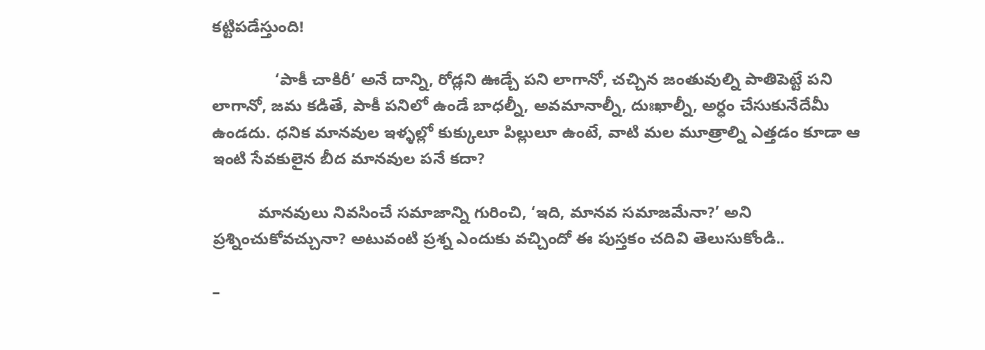కట్టిపడేస్తుంది!

              ‘పాకీ చాకిరీ’ అనే దాన్ని, రోడ్లని ఊడ్చే పని లాగానో, చచ్చిన జంతువుల్ని పాతిపెట్టే పని లాగానో, జమ కడితే, పాకీ పనిలో ఉండే బాధల్నీ, అవమానాల్నీ, దుఃఖాల్నీ, అర్ధం చేసుకునేదేమీ ఉండదు. ధనిక మానవుల ఇళ్ళల్లో కుక్కులూ పిల్లులూ ఉంటే, వాటి మల మూత్రాల్ని ఎత్తడం కూడా ఆ ఇంటి సేవకులైన బీద మానవుల పనే కదా?

          మానవులు నివసించే సమాజాన్ని గురించి, ‘ఇది, మానవ సమాజమేనా?’ అని ప్రశ్నించుకోవచ్చునా? అటువంటి ప్రశ్న ఎందుకు వచ్చిందో ఈ పుస్తకం చదివి తెలుసుకోండి..

–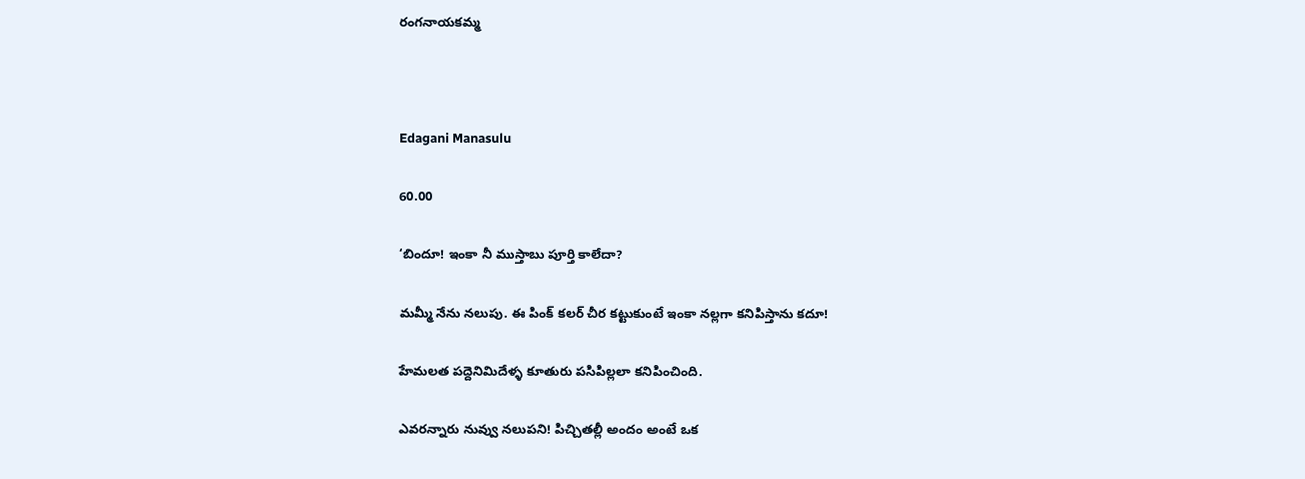రంగనాయకమ్మ



Edagani Manasulu

60.00

‘బిందూ! ఇంకా నీ ముస్తాబు పూర్తి కాలేదా?

మమ్మీ నేను నలుపు. ఈ పింక్ కలర్ చీర కట్టుకుంటే ఇంకా నల్లగా కనిపిస్తాను కదూ!

హేమలత పద్దెనిమిదేళ్ళ కూతురు పసిపిల్లలా కనిపించింది.

ఎవరన్నారు నువ్వు నలుపని! పిచ్చితల్లీ అందం అంటే ఒక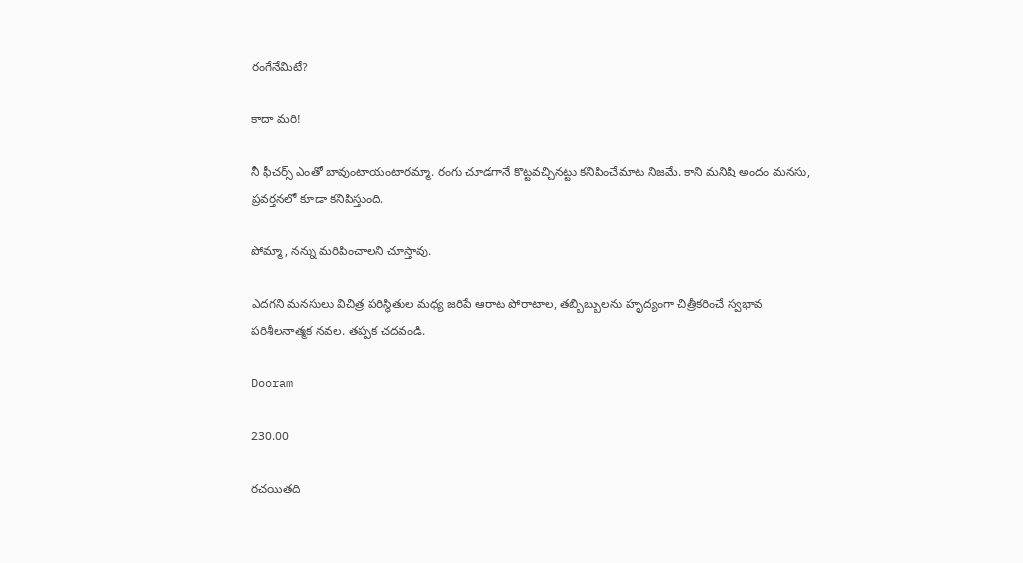రంగేనేమిటే?

కాదా మరి!

నీ ఫీచర్స్ ఎంతో బావుంటాయంటారమ్మా. రంగు చూడగానే కొట్టవచ్చినట్టు కనిపించేమాట నిజమే. కాని మనిషి అందం మనసు, ప్రవర్తనలో కూడా కనిపిస్తుంది.

పోమ్మా, నన్ను మరిపించాలని చూస్తావు.

ఎదగని మనసులు విచిత్ర పరిస్థితుల మధ్య జరిపే ఆరాట పోరాటాల, తబ్బిబ్బులను హృద్యంగా చిత్రీకరించే స్వభావ పరిశీలనాత్మక నవల. తప్పక చదవండి.

Dooram

230.00

రచయితది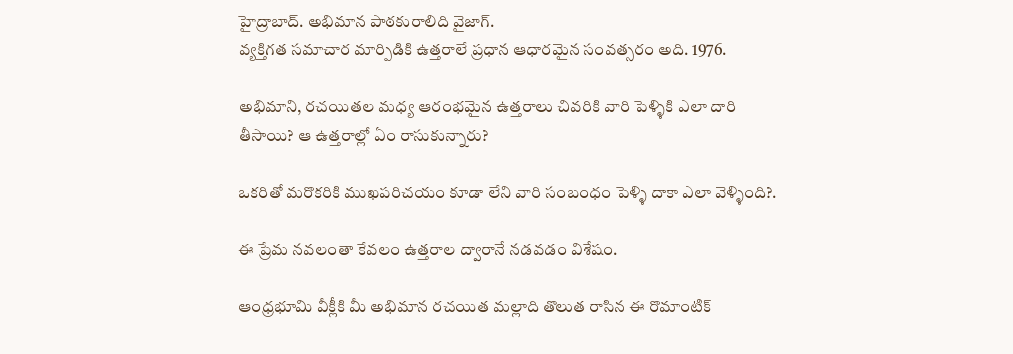హైద్రాబాద్. అభిమాన పాఠకురాలిది వైజాగ్.
వ్యక్తిగత సమాచార మార్పిడికి ఉత్తరాలే ప్రధాన ఆధారమైన సంవత్సరం అది. 1976.

అభిమాని, రచయితల మధ్య ఆరంభమైన ఉత్తరాలు చివరికి వారి పెళ్ళికి ఎలా దారి తీసాయి? ఆ ఉత్తరాల్లో ఏం రాసుకున్నారు?

ఒకరితో మరొకరికి ముఖపరిచయం కూడా లేని వారి సంబంధం పెళ్ళి దాకా ఎలా వెళ్ళింది?.

ఈ ప్రేమ నవలంతా కేవలం ఉత్తరాల ద్వారానే నడవడం విశేషం.

ఆంధ్రభూమి వీక్లీకి మీ అభిమాన రచయిత మల్లాది తొలుత రాసిన ఈ రొమాంటిక్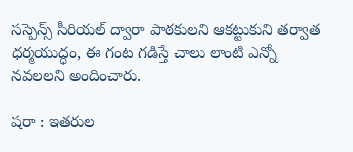సస్పెన్స్ సీరియల్ ద్వారా పాఠకులని ఆకట్టుకుని తర్వాత ధర్మయుద్ధం, ఈ గంట గడిస్తే చాలు లాంటి ఎన్నో నవలలని అందించారు.

షరా : ఇతరుల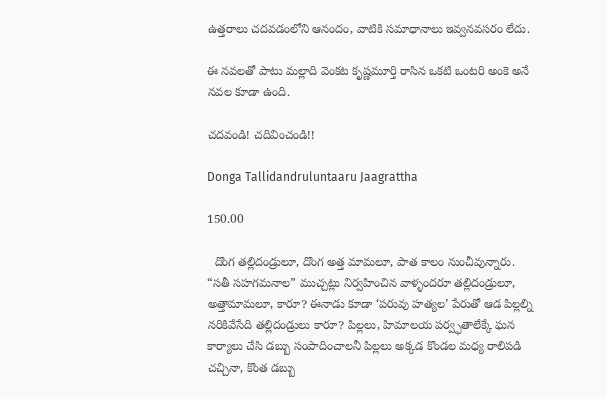ఉత్తరాలు చదవడంలోని ఆనందం, వాటికి సమాధానాలు ఇవ్వనవసరం లేదు.

ఈ నవలతో పాటు మల్లాది వెంకట కృష్ణమూర్తి రాసిన ఒకటి ఒంటరి అంకె అనే నవల కూడా ఉంది.

చదవండి! చదివించండి!!

Donga Tallidandruluntaaru Jaagrattha

150.00

  దొంగ తల్లిదండ్రులూ, దొంగ అత్త మామలూ, పాత కాలం నుంచీవున్నారు. “సతీ సహగమనాల” ముచ్చట్లు నిర్వహించిన వాళ్ళందరూ తల్లిదండ్రులూ, అత్తామామలూ, కారూ? ఈనాడు కూడా ‘పరువు హత్యల’ పేరుతో ఆడ పిల్లల్ని నరికివేసేది తల్లిదండ్రులు కారూ? పిల్లలు, హిమాలయ పర్వ్ఫతాలేక్కే ఘన కార్యాలు చేసి డబ్బు సంపాదించాలనీ పిల్లలు అక్కడ కొండల మధ్య రాలిపడి చచ్చినా, కొంత డబ్బు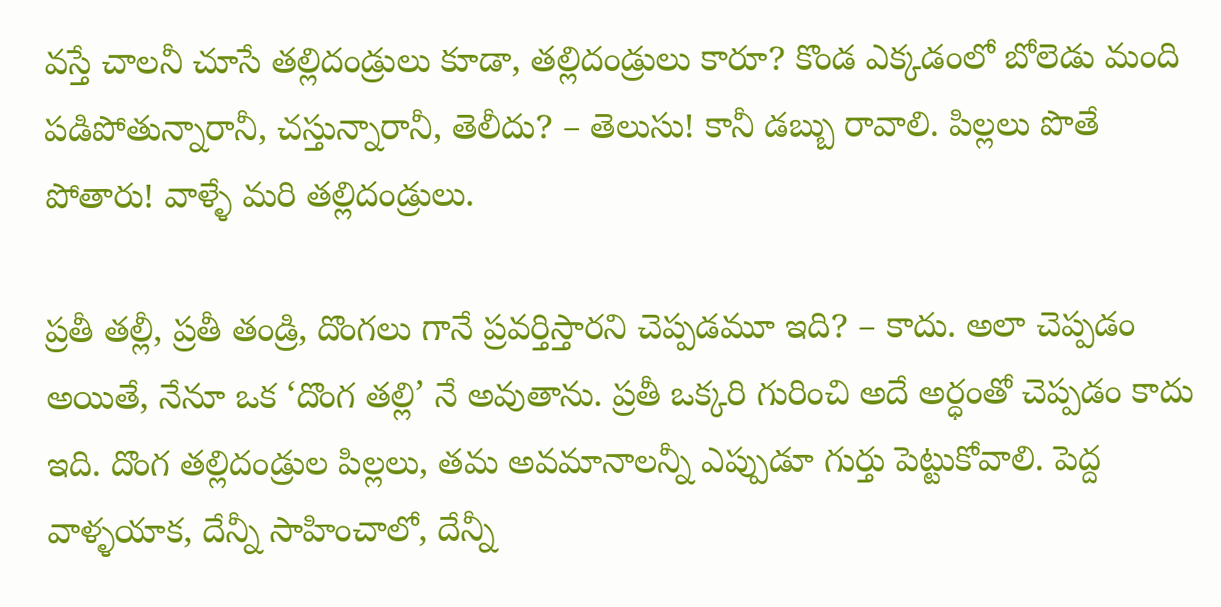వస్తే చాలనీ చూసే తల్లిదండ్రులు కూడా, తల్లిదండ్రులు కారూ? కొండ ఎక్కడంలో బోలెడు మంది పడిపోతున్నారానీ, చస్తున్నారానీ, తెలీదు? – తెలుసు! కానీ డబ్బు రావాలి. పిల్లలు పొతే పోతారు! వాళ్ళే మరి తల్లిదండ్రులు.

ప్రతీ తల్లీ, ప్రతీ తండ్రి, దొంగలు గానే ప్రవర్తిస్తారని చెప్పడమూ ఇది? – కాదు. అలా చెప్పడం అయితే, నేనూ ఒక ‘దొంగ తల్లి’ నే అవుతాను. ప్రతీ ఒక్కరి గురించి అదే అర్ధంతో చెప్పడం కాదు ఇది. దొంగ తల్లిదండ్రుల పిల్లలు, తమ అవమానాలన్నీ ఎప్పుడూ గుర్తు పెట్టుకోవాలి. పెద్ద వాళ్ళయాక, దేన్నీ సాహించాలో, దేన్నీ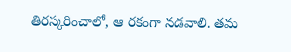తిరస్కరించాలో, ఆ రకంగా నడవాలి. తమ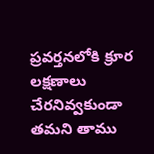ప్రవర్తనలోకి క్రూర లక్షణాలు చేరనివ్వకుండా తమని తాము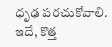ధృఢ పరచుకోవాలి. ఇదే, కొత్త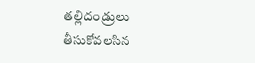తల్లిదండ్రులు తీసుకోవలసిన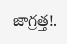జాగ్రత్త!.